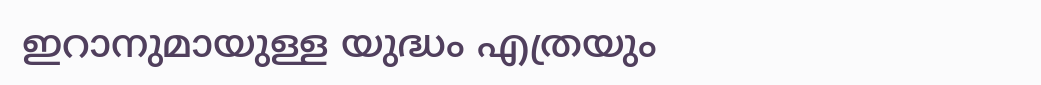ഇറാനുമായുള്ള യുദ്ധം എത്രയും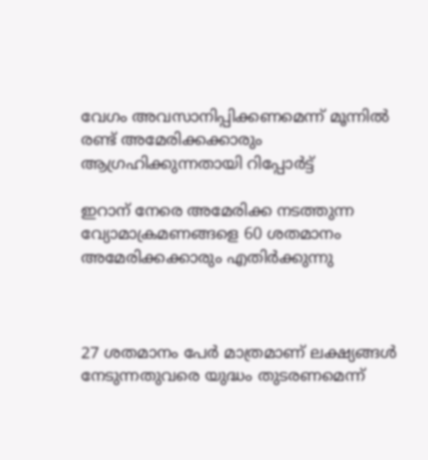വേഗം അവസാനിപ്പിക്കണമെന്ന് മൂന്നില്‍ രണ്ട് അമേരിക്കക്കാരും ആഗ്രഹിക്കുന്നതായി റിപ്പോര്‍ട്ട്

ഇറാന് നേരെ അമേരിക്ക നടത്തുന്ന വ്യോമാക്രമണങ്ങളെ 60 ശതമാനം അമേരിക്കക്കാരും എതിര്‍ക്കുന്നു



27 ശതമാനം പേര്‍ മാത്രമാണ് ലക്ഷ്യങ്ങള്‍ നേടുന്നതുവരെ യുദ്ധം തുടരണമെന്ന്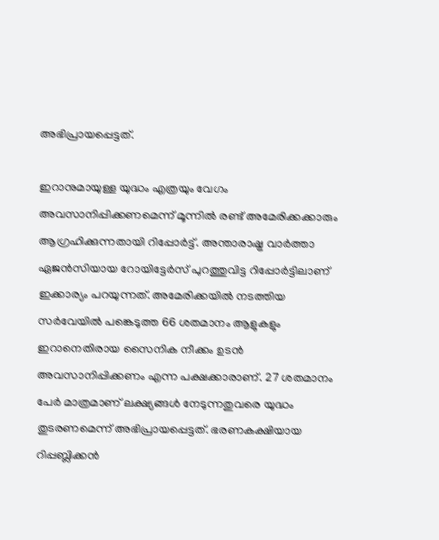അഭിപ്രായപ്പെട്ടത്.

ഇറാനുമായുള്ള യുദ്ധം എത്രയും വേഗം അവസാനിപ്പിക്കണമെന്ന് മൂന്നില്‍ രണ്ട് അമേരിക്കക്കാരും ആഗ്രഹിക്കുന്നതായി റിപ്പോര്‍ട്ട്. അന്താരാഷ്ട്ര വാര്‍ത്താ ഏജന്‍സിയായ റോയിട്ടേര്‍സ് പുറത്തുവിട്ട റിപ്പോര്‍ട്ടിലാണ് ഇക്കാര്യം പറയുന്നത്. അമേരിക്കയില്‍ നടത്തിയ സര്‍വേയില്‍ പങ്കെടുത്ത 66 ശതമാനം ആളുകളും ഇറാനെതിരായ സൈനിക നീക്കം ഉടന്‍ അവസാനിപ്പിക്കണം എന്ന പക്ഷക്കാരാണ്. 27 ശതമാനം പേര്‍ മാത്രമാണ് ലക്ഷ്യങ്ങള്‍ നേടുന്നതുവരെ യുദ്ധം തുടരണമെന്ന് അഭിപ്രായപ്പെട്ടത്. ഭരണകക്ഷിയായ റിപ്പബ്ലിക്കന്‍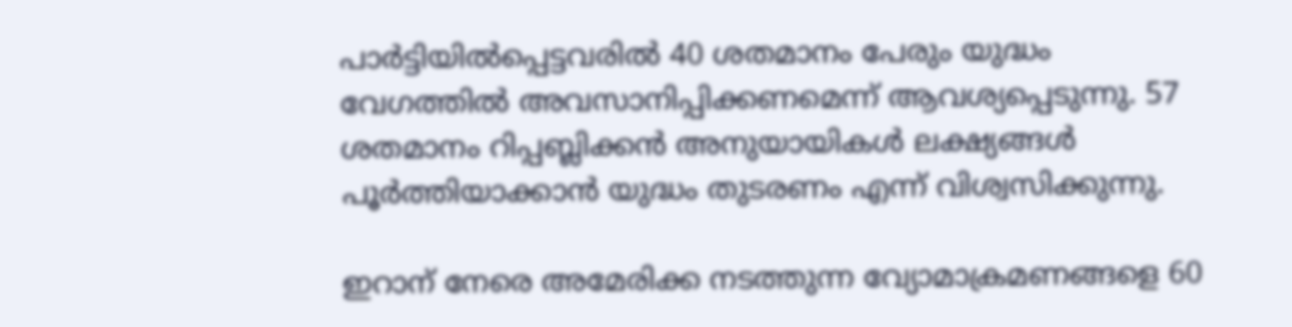പാര്‍ട്ടിയില്‍പ്പെട്ടവരില്‍ 40 ശതമാനം പേരും യുദ്ധം വേഗത്തില്‍ അവസാനിപ്പിക്കണമെന്ന് ആവശ്യപ്പെടുന്നു. 57 ശതമാനം റിപ്പബ്ലിക്കന്‍ അനുയായികള്‍ ലക്ഷ്യങ്ങള്‍ പൂര്‍ത്തിയാക്കാന്‍ യുദ്ധം തുടരണം എന്ന് വിശ്വസിക്കുന്നു.

ഇറാന് നേരെ അമേരിക്ക നടത്തുന്ന വ്യോമാക്രമണങ്ങളെ 60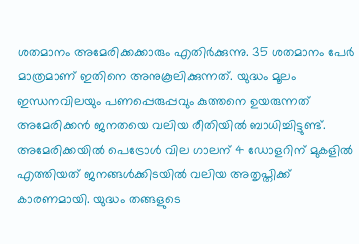ശതമാനം അമേരിക്കക്കാരും എതിര്‍ക്കുന്നു. 35 ശതമാനം പേര്‍ മാത്രമാണ് ഇതിനെ അനുകൂലിക്കുന്നത്. യുദ്ധം മൂലം ഇന്ധനവിലയും പണപ്പെരുപ്പവും കുത്തനെ ഉയരുന്നത് അമേരിക്കന്‍ ജനതയെ വലിയ രീതിയില്‍ ബാധിച്ചിട്ടുണ്ട്. അമേരിക്കയില്‍ പെട്രോള്‍ വില ഗാലന് 4 ഡോളറിന് മുകളില്‍ എത്തിയത് ജനങ്ങള്‍ക്കിടയില്‍ വലിയ അതൃപ്തിക്ക് കാരണമായി. യുദ്ധം തങ്ങളുടെ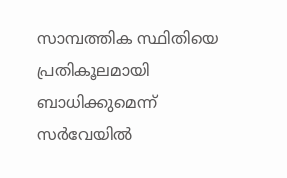സാമ്പത്തിക സ്ഥിതിയെ പ്രതികൂലമായി ബാധിക്കുമെന്ന് സര്‍വേയില്‍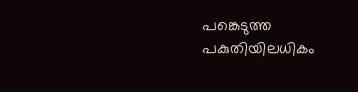പങ്കെടുത്ത പകുതിയിലധികം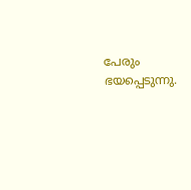പേരും ഭയപ്പെടുന്നു.